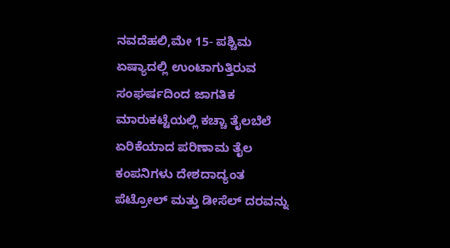ನವದೆಹಲಿ,ಮೇ 15- ಪಶ್ಚಿಮ ಏಷ್ಯಾದಲ್ಲಿ ಉಂಟಾಗುತ್ತಿರುವ ಸಂಘರ್ಷದಿಂದ ಜಾಗತಿಕ ಮಾರುಕಟ್ಟೆಯಲ್ಲಿ ಕಚ್ಚಾ ತೈಲಬೆಲೆ ಏರಿಕೆಯಾದ ಪರಿಣಾಮ ತೈಲ ಕಂಪನಿಗಳು ದೇಶದಾದ್ಯಂತ ಪೆಟ್ರೋಲ್ ಮತ್ತು ಡೀಸೆಲ್ ದರವನ್ನು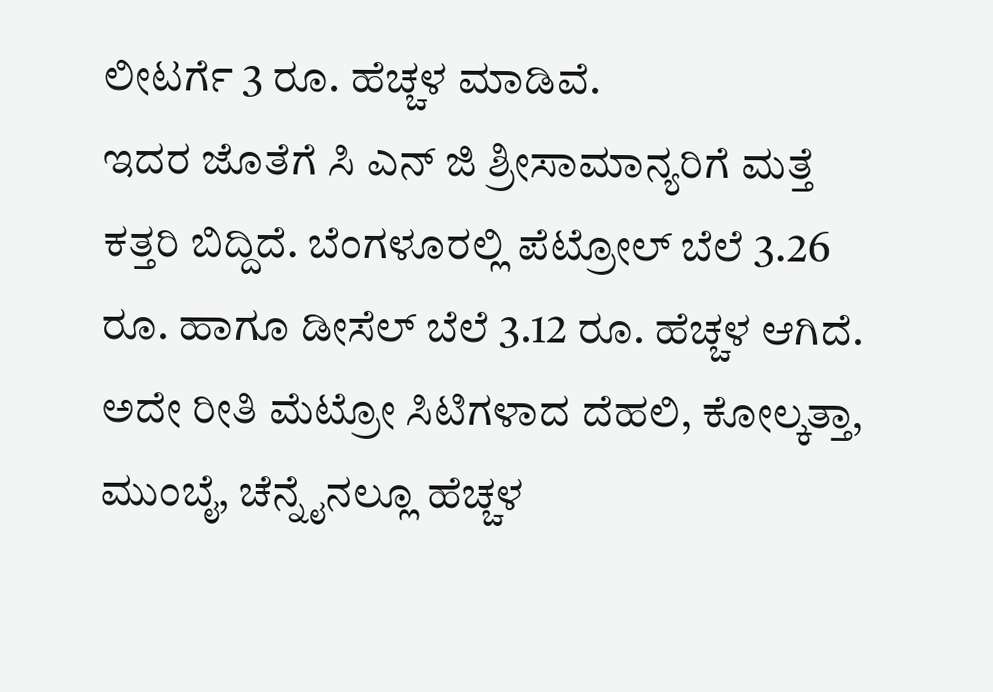ಲೀಟರ್ಗೆ 3 ರೂ. ಹೆಚ್ಚಳ ಮಾಡಿವೆ.
ಇದರ ಜೊತೆಗೆ ಸಿ ಎನ್ ಜಿ ಶ್ರೀಸಾಮಾನ್ಯರಿಗೆ ಮತ್ತೆ ಕತ್ತರಿ ಬಿದ್ದಿದೆ. ಬೆಂಗಳೂರಲ್ಲಿ ಪೆಟ್ರೋಲ್ ಬೆಲೆ 3.26 ರೂ. ಹಾಗೂ ಡೀಸೆಲ್ ಬೆಲೆ 3.12 ರೂ. ಹೆಚ್ಚಳ ಆಗಿದೆ. ಅದೇ ರೀತಿ ಮೆಟ್ರೋ ಸಿಟಿಗಳಾದ ದೆಹಲಿ, ಕೋಲ್ಕತ್ತಾ, ಮುಂಬೈ, ಚೆನ್ನೈನಲ್ಲೂ ಹೆಚ್ಚಳ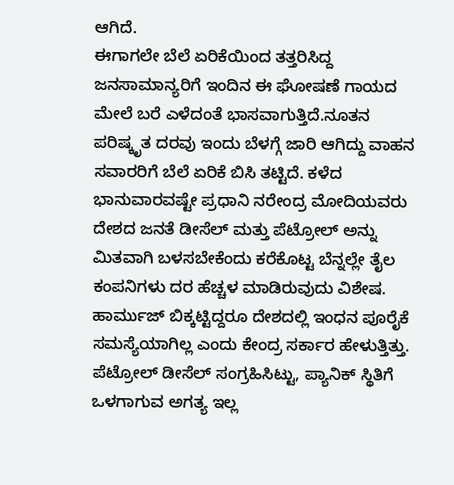ಆಗಿದೆ.
ಈಗಾಗಲೇ ಬೆಲೆ ಏರಿಕೆಯಿಂದ ತತ್ತರಿಸಿದ್ದ ಜನಸಾಮಾನ್ಯರಿಗೆ ಇಂದಿನ ಈ ಘೋಷಣೆ ಗಾಯದ ಮೇಲೆ ಬರೆ ಎಳೆದಂತೆ ಭಾಸವಾಗುತ್ತಿದೆ.ನೂತನ ಪರಿಷ್ಕೃತ ದರವು ಇಂದು ಬೆಳಗ್ಗೆ ಜಾರಿ ಆಗಿದ್ದು ವಾಹನ ಸವಾರರಿಗೆ ಬೆಲೆ ಏರಿಕೆ ಬಿಸಿ ತಟ್ಟಿದೆ. ಕಳೆದ ಭಾನುವಾರವಷ್ಟೇ ಪ್ರಧಾನಿ ನರೇಂದ್ರ ಮೋದಿಯವರು ದೇಶದ ಜನತೆ ಡೀಸೆಲ್ ಮತ್ತು ಪೆಟ್ರೋಲ್ ಅನ್ನು ಮಿತವಾಗಿ ಬಳಸಬೇಕೆಂದು ಕರೆಕೊಟ್ಟ ಬೆನ್ನಲ್ಲೇ ತೈಲ ಕಂಪನಿಗಳು ದರ ಹೆಚ್ಚಳ ಮಾಡಿರುವುದು ವಿಶೇಷ.
ಹಾರ್ಮುಜ್ ಬಿಕ್ಕಟ್ಟಿದ್ದರೂ ದೇಶದಲ್ಲಿ ಇಂಧನ ಪೂರೈಕೆ ಸಮಸ್ಯೆಯಾಗಿಲ್ಲ ಎಂದು ಕೇಂದ್ರ ಸರ್ಕಾರ ಹೇಳುತ್ತಿತ್ತು. ಪೆಟ್ರೋಲ್ ಡೀಸೆಲ್ ಸಂಗ್ರಹಿಸಿಟ್ಟು, ಪ್ಯಾನಿಕ್ ಸ್ಥಿತಿಗೆ ಒಳಗಾಗುವ ಅಗತ್ಯ ಇಲ್ಲ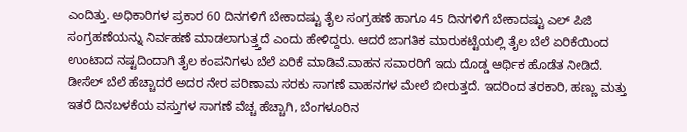ಎಂದಿತ್ತು. ಅಧಿಕಾರಿಗಳ ಪ್ರಕಾರ 60 ದಿನಗಳಿಗೆ ಬೇಕಾದಷ್ಟು ತೈಲ ಸಂಗ್ರಹಣೆ ಹಾಗೂ 45 ದಿನಗಳಿಗೆ ಬೇಕಾದಷ್ಟು ಎಲ್ ಪಿಜಿ ಸಂಗ್ರಹಣೆಯನ್ನು ನಿರ್ವಹಣೆ ಮಾಡಲಾಗುತ್ತ್ತದೆ ಎಂದು ಹೇಳಿದ್ದರು. ಆದರೆ ಜಾಗತಿಕ ಮಾರುಕಟ್ಟೆಯಲ್ಲಿ ತೈಲ ಬೆಲೆ ಏರಿಕೆಯಿಂದ ಉಂಟಾದ ನಷ್ಟದಿಂದಾಗಿ ತೈಲ ಕಂಪನಿಗಳು ಬೆಲೆ ಏರಿಕೆ ಮಾಡಿವೆ.ವಾಹನ ಸವಾರರಿಗೆ ಇದು ದೊಡ್ಡ ಆರ್ಥಿಕ ಹೊಡೆತ ನೀಡಿದೆ.
ಡೀಸೆಲ್ ಬೆಲೆ ಹೆಚ್ಚಾದರೆ ಅದರ ನೇರ ಪರಿಣಾಮ ಸರಕು ಸಾಗಣೆ ವಾಹನಗಳ ಮೇಲೆ ಬೀರುತ್ತದೆ. ಇದರಿಂದ ತರಕಾರಿ, ಹಣ್ಣು ಮತ್ತು ಇತರೆ ದಿನಬಳಕೆಯ ವಸ್ತುಗಳ ಸಾಗಣೆ ವೆಚ್ಚ ಹೆಚ್ಚಾಗಿ, ಬೆಂಗಳೂರಿನ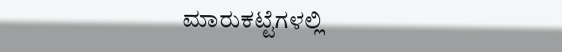ಮಾರುಕಟ್ಟೆಗಳಲ್ಲಿ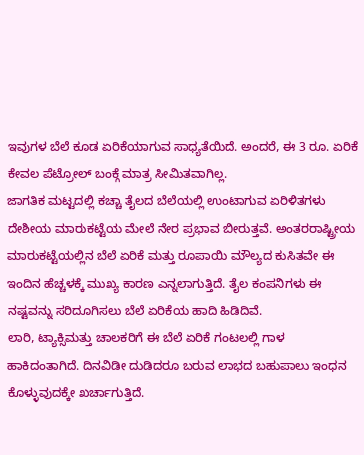ಇವುಗಳ ಬೆಲೆ ಕೂಡ ಏರಿಕೆಯಾಗುವ ಸಾಧ್ಯತೆಯಿದೆ. ಅಂದರೆ, ಈ 3 ರೂ. ಏರಿಕೆ ಕೇವಲ ಪೆಟ್ರೋಲ್ ಬಂಕ್ಗೆ ಮಾತ್ರ ಸೀಮಿತವಾಗಿಲ್ಲ.
ಜಾಗತಿಕ ಮಟ್ಟದಲ್ಲಿ ಕಚ್ಚಾ ತೈಲದ ಬೆಲೆಯಲ್ಲಿ ಉಂಟಾಗುವ ಏರಿಳಿತಗಳು ದೇಶೀಯ ಮಾರುಕಟ್ಟೆಯ ಮೇಲೆ ನೇರ ಪ್ರಭಾವ ಬೀರುತ್ತವೆ. ಅಂತರರಾಷ್ಟ್ರೀಯ ಮಾರುಕಟ್ಟೆಯಲ್ಲಿನ ಬೆಲೆ ಏರಿಕೆ ಮತ್ತು ರೂಪಾಯಿ ಮೌಲ್ಯದ ಕುಸಿತವೇ ಈ ಇಂದಿನ ಹೆಚ್ಚಳಕ್ಕೆ ಮುಖ್ಯ ಕಾರಣ ಎನ್ನಲಾಗುತ್ತಿದೆ. ತೈಲ ಕಂಪನಿಗಳು ಈ ನಷ್ಟವನ್ನು ಸರಿದೂಗಿಸಲು ಬೆಲೆ ಏರಿಕೆಯ ಹಾದಿ ಹಿಡಿದಿವೆ.
ಲಾರಿ, ಟ್ಯಾಕ್ಸಿಮತ್ತು ಚಾಲಕರಿಗೆ ಈ ಬೆಲೆ ಏರಿಕೆ ಗಂಟಲಲ್ಲಿ ಗಾಳ ಹಾಕಿದಂತಾಗಿದೆ. ದಿನವಿಡೀ ದುಡಿದರೂ ಬರುವ ಲಾಭದ ಬಹುಪಾಲು ಇಂಧನ ಕೊಳ್ಳುವುದಕ್ಕೇ ಖರ್ಚಾಗುತ್ತಿದೆ.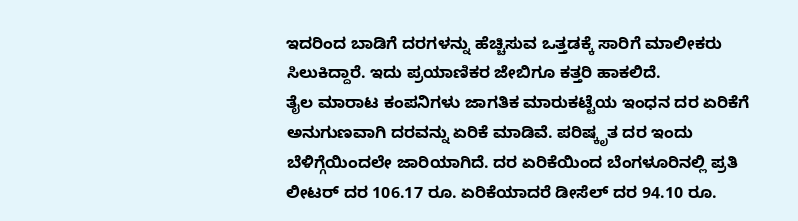ಇದರಿಂದ ಬಾಡಿಗೆ ದರಗಳನ್ನು ಹೆಚ್ಚಿಸುವ ಒತ್ತಡಕ್ಕೆ ಸಾರಿಗೆ ಮಾಲೀಕರು ಸಿಲುಕಿದ್ದಾರೆ. ಇದು ಪ್ರಯಾಣಿಕರ ಜೇಬಿಗೂ ಕತ್ತರಿ ಹಾಕಲಿದೆ.
ತೈಲ ಮಾರಾಟ ಕಂಪನಿಗಳು ಜಾಗತಿಕ ಮಾರುಕಟ್ಟೆಯ ಇಂಧನ ದರ ಏರಿಕೆಗೆ ಅನುಗುಣವಾಗಿ ದರವನ್ನು ಏರಿಕೆ ಮಾಡಿವೆ. ಪರಿಷ್ಕೃತ ದರ ಇಂದು ಬೆಳಿಗ್ಗೆಯಿಂದಲೇ ಜಾರಿಯಾಗಿದೆ. ದರ ಏರಿಕೆಯಿಂದ ಬೆಂಗಳೂರಿನಲ್ಲಿ ಪ್ರತಿ ಲೀಟರ್ ದರ 106.17 ರೂ. ಏರಿಕೆಯಾದರೆ ಡೀಸೆಲ್ ದರ 94.10 ರೂ.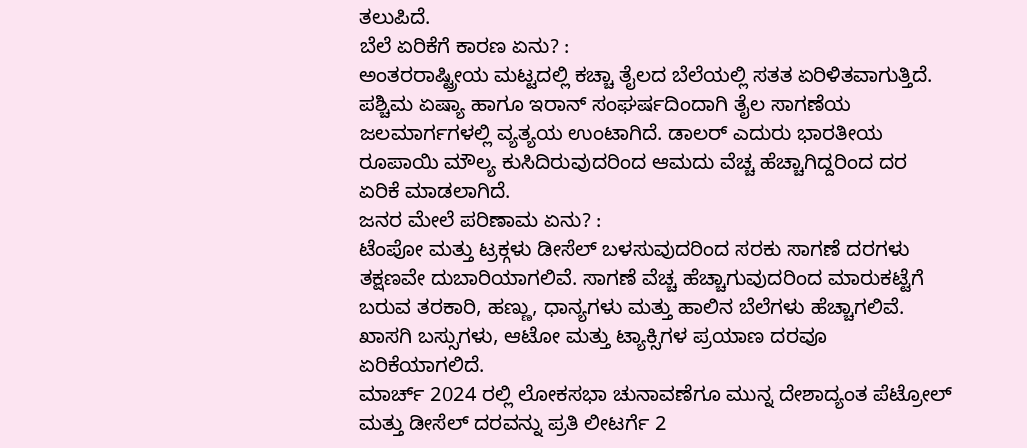ತಲುಪಿದೆ.
ಬೆಲೆ ಏರಿಕೆಗೆ ಕಾರಣ ಏನು? :
ಅಂತರರಾಷ್ಟ್ರೀಯ ಮಟ್ಟದಲ್ಲಿ ಕಚ್ಚಾ ತೈಲದ ಬೆಲೆಯಲ್ಲಿ ಸತತ ಏರಿಳಿತವಾಗುತ್ತಿದೆ. ಪಶ್ಚಿಮ ಏಷ್ಯಾ ಹಾಗೂ ಇರಾನ್ ಸಂಘರ್ಷದಿಂದಾಗಿ ತೈಲ ಸಾಗಣೆಯ ಜಲಮಾರ್ಗಗಳಲ್ಲಿ ವ್ಯತ್ಯಯ ಉಂಟಾಗಿದೆ. ಡಾಲರ್ ಎದುರು ಭಾರತೀಯ ರೂಪಾಯಿ ಮೌಲ್ಯ ಕುಸಿದಿರುವುದರಿಂದ ಆಮದು ವೆಚ್ಚ ಹೆಚ್ಚಾಗಿದ್ದರಿಂದ ದರ ಏರಿಕೆ ಮಾಡಲಾಗಿದೆ.
ಜನರ ಮೇಲೆ ಪರಿಣಾಮ ಏನು? :
ಟೆಂಪೋ ಮತ್ತು ಟ್ರಕ್ಗಳು ಡೀಸೆಲ್ ಬಳಸುವುದರಿಂದ ಸರಕು ಸಾಗಣೆ ದರಗಳು ತಕ್ಷಣವೇ ದುಬಾರಿಯಾಗಲಿವೆ. ಸಾಗಣೆ ವೆಚ್ಚ ಹೆಚ್ಚಾಗುವುದರಿಂದ ಮಾರುಕಟ್ಟೆಗೆ ಬರುವ ತರಕಾರಿ, ಹಣ್ಣು, ಧಾನ್ಯಗಳು ಮತ್ತು ಹಾಲಿನ ಬೆಲೆಗಳು ಹೆಚ್ಚಾಗಲಿವೆ. ಖಾಸಗಿ ಬಸ್ಸುಗಳು, ಆಟೋ ಮತ್ತು ಟ್ಯಾಕ್ಸಿಗಳ ಪ್ರಯಾಣ ದರವೂ ಏರಿಕೆಯಾಗಲಿದೆ.
ಮಾರ್ಚ್ 2024 ರಲ್ಲಿ ಲೋಕಸಭಾ ಚುನಾವಣೆಗೂ ಮುನ್ನ ದೇಶಾದ್ಯಂತ ಪೆಟ್ರೋಲ್ ಮತ್ತು ಡೀಸೆಲ್ ದರವನ್ನು ಪ್ರತಿ ಲೀಟರ್ಗೆ 2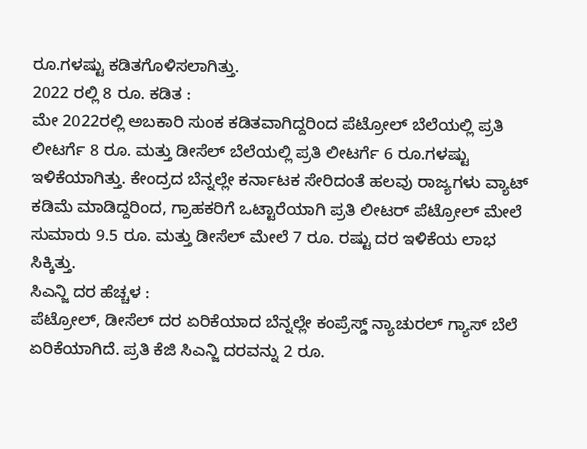ರೂ.ಗಳಷ್ಟು ಕಡಿತಗೊಳಿಸಲಾಗಿತ್ತು.
2022 ರಲ್ಲಿ 8 ರೂ. ಕಡಿತ :
ಮೇ 2022ರಲ್ಲಿ ಅಬಕಾರಿ ಸುಂಕ ಕಡಿತವಾಗಿದ್ದರಿಂದ ಪೆಟ್ರೋಲ್ ಬೆಲೆಯಲ್ಲಿ ಪ್ರತಿ ಲೀಟರ್ಗೆ 8 ರೂ. ಮತ್ತು ಡೀಸೆಲ್ ಬೆಲೆಯಲ್ಲಿ ಪ್ರತಿ ಲೀಟರ್ಗೆ 6 ರೂ.ಗಳಷ್ಟು ಇಳಿಕೆಯಾಗಿತ್ತು. ಕೇಂದ್ರದ ಬೆನ್ನಲ್ಲೇ ಕರ್ನಾಟಕ ಸೇರಿದಂತೆ ಹಲವು ರಾಜ್ಯಗಳು ವ್ಯಾಟ್ ಕಡಿಮೆ ಮಾಡಿದ್ದರಿಂದ, ಗ್ರಾಹಕರಿಗೆ ಒಟ್ಟಾರೆಯಾಗಿ ಪ್ರತಿ ಲೀಟರ್ ಪೆಟ್ರೋಲ್ ಮೇಲೆ ಸುಮಾರು 9.5 ರೂ. ಮತ್ತು ಡೀಸೆಲ್ ಮೇಲೆ 7 ರೂ. ರಷ್ಟು ದರ ಇಳಿಕೆಯ ಲಾಭ ಸಿಕ್ಕಿತ್ತು.
ಸಿಎನ್ಜಿ ದರ ಹೆಚ್ಚಳ :
ಪೆಟ್ರೋಲ್, ಡೀಸೆಲ್ ದರ ಏರಿಕೆಯಾದ ಬೆನ್ನಲ್ಲೇ ಕಂಪ್ರೆಸ್ಡ್ ನ್ಯಾಚುರಲ್ ಗ್ಯಾಸ್ ಬೆಲೆ ಏರಿಕೆಯಾಗಿದೆ. ಪ್ರತಿ ಕೆಜಿ ಸಿಎನ್ಜಿ ದರವನ್ನು 2 ರೂ.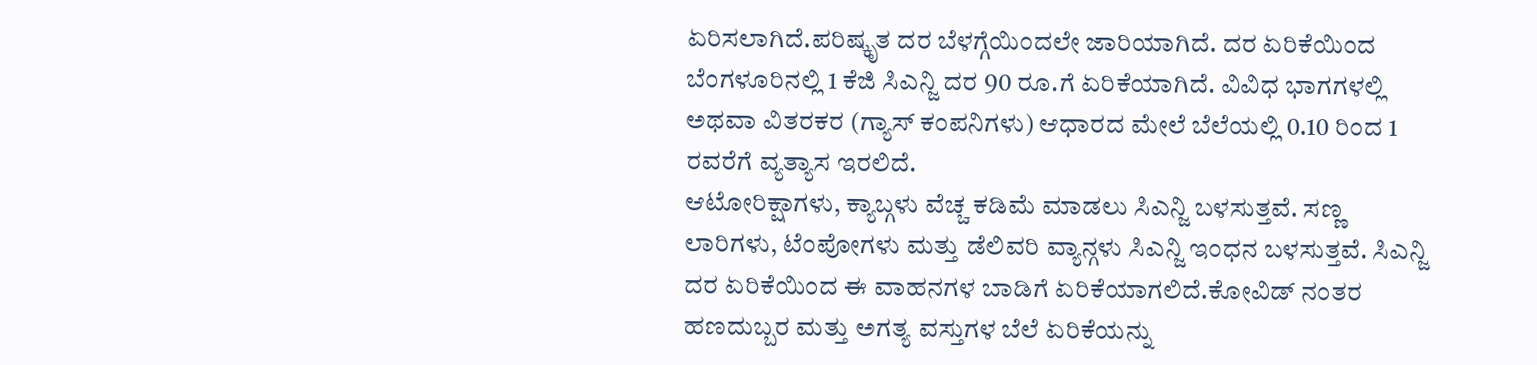ಏರಿಸಲಾಗಿದೆ.ಪರಿಷ್ಕೃತ ದರ ಬೆಳಗ್ಗೆಯಿಂದಲೇ ಜಾರಿಯಾಗಿದೆ. ದರ ಏರಿಕೆಯಿಂದ ಬೆಂಗಳೂರಿನಲ್ಲಿ 1 ಕೆಜಿ ಸಿಎನ್ಜಿ ದರ 90 ರೂ.ಗೆ ಏರಿಕೆಯಾಗಿದೆ. ವಿವಿಧ ಭಾಗಗಳಲ್ಲಿ ಅಥವಾ ವಿತರಕರ (ಗ್ಯಾಸ್ ಕಂಪನಿಗಳು) ಆಧಾರದ ಮೇಲೆ ಬೆಲೆಯಲ್ಲಿ 0.10 ರಿಂದ 1 ರವರೆಗೆ ವ್ಯತ್ಯಾಸ ಇರಲಿದೆ.
ಆಟೋರಿಕ್ಷಾಗಳು, ಕ್ಯಾಬ್ಗಳು ವೆಚ್ಚ ಕಡಿಮೆ ಮಾಡಲು ಸಿಎನ್ಜಿ ಬಳಸುತ್ತವೆ. ಸಣ್ಣ ಲಾರಿಗಳು, ಟೆಂಪೋಗಳು ಮತ್ತು ಡೆಲಿವರಿ ವ್ಯಾನ್ಗಳು ಸಿಎನ್ಜಿ ಇಂಧನ ಬಳಸುತ್ತವೆ. ಸಿಎನ್ಜಿ ದರ ಏರಿಕೆಯಿಂದ ಈ ವಾಹನಗಳ ಬಾಡಿಗೆ ಏರಿಕೆಯಾಗಲಿದೆ.ಕೋವಿಡ್ ನಂತರ ಹಣದುಬ್ಬರ ಮತ್ತು ಅಗತ್ಯ ವಸ್ತುಗಳ ಬೆಲೆ ಏರಿಕೆಯನ್ನು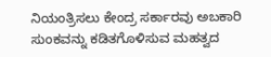ನಿಯಂತ್ರಿಸಲು ಕೇಂದ್ರ ಸರ್ಕಾರವು ಅಬಕಾರಿ ಸುಂಕವನ್ನು ಕಡಿತಗೊಳಿಸುವ ಮಹತ್ವದ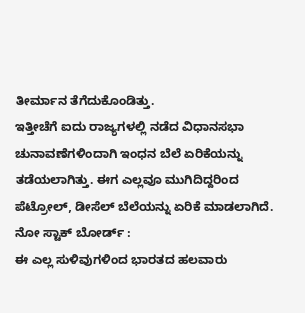ತೀರ್ಮಾನ ತೆಗೆದುಕೊಂಡಿತ್ತು.
ಇತ್ತೀಚೆಗೆ ಐದು ರಾಜ್ಯಗಳಲ್ಲಿ ನಡೆದ ವಿಧಾನಸಭಾ ಚುನಾವಣೆಗಳಿಂದಾಗಿ ಇಂಧನ ಬೆಲೆ ಏರಿಕೆಯನ್ನು ತಡೆಯಲಾಗಿತ್ತು. ಈಗ ಎಲ್ಲವೂ ಮುಗಿದಿದ್ದರಿಂದ ಪೆಟ್ರೋಲ್, ಡೀಸೆಲ್ ಬೆಲೆಯನ್ನು ಏರಿಕೆ ಮಾಡಲಾಗಿದೆ.
ನೋ ಸ್ಟಾಕ್ ಬೋರ್ಡ್ :
ಈ ಎಲ್ಲ ಸುಳಿವುಗಳಿಂದ ಭಾರತದ ಹಲವಾರು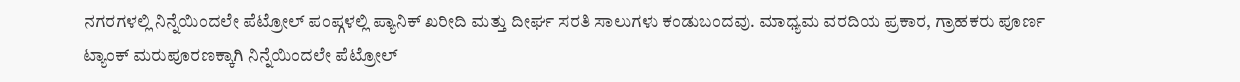ನಗರಗಳಲ್ಲಿ ನಿನ್ನೆಯಿಂದಲೇ ಪೆಟ್ರೋಲ್ ಪಂಪ್ಗಳಲ್ಲಿ ಪ್ಯಾನಿಕ್ ಖರೀದಿ ಮತ್ತು ದೀರ್ಘ ಸರತಿ ಸಾಲುಗಳು ಕಂಡುಬಂದವು. ಮಾಧ್ಯಮ ವರದಿಯ ಪ್ರಕಾರ, ಗ್ರಾಹಕರು ಪೂರ್ಣ ಟ್ಯಾಂಕ್ ಮರುಪೂರಣಕ್ಕಾಗಿ ನಿನ್ನೆಯಿಂದಲೇ ಪೆಟ್ರೋಲ್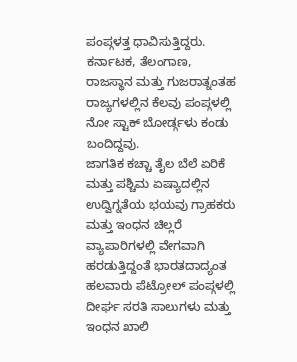ಪಂಪ್ಗಳತ್ತ ಧಾವಿಸುತ್ತಿದ್ದರು. ಕರ್ನಾಟಕ, ತೆಲಂಗಾಣ, ರಾಜಸ್ಥಾನ ಮತ್ತು ಗುಜರಾತ್ನಂತಹ ರಾಜ್ಯಗಳಲ್ಲಿನ ಕೆಲವು ಪಂಪ್ಗಳಲ್ಲಿ ನೋ ಸ್ಟಾಕ್ ಬೋರ್ಡ್ಗಳು ಕಂಡು ಬಂದಿದ್ದವು.
ಜಾಗತಿಕ ಕಚ್ಚಾ ತೈಲ ಬೆಲೆ ಏರಿಕೆ ಮತ್ತು ಪಶ್ಚಿಮ ಏಷ್ಯಾದಲ್ಲಿನ ಉದ್ವಿಗ್ನತೆಯ ಭಯವು ಗ್ರಾಹಕರು ಮತ್ತು ಇಂಧನ ಚಿಲ್ಲರೆ ವ್ಯಾಪಾರಿಗಳಲ್ಲಿ ವೇಗವಾಗಿ ಹರಡುತ್ತಿದ್ದಂತೆ ಭಾರತದಾದ್ಯಂತ ಹಲವಾರು ಪೆಟ್ರೋಲ್ ಪಂಪ್ಗಳಲ್ಲಿ ದೀರ್ಘ ಸರತಿ ಸಾಲುಗಳು ಮತ್ತು ಇಂಧನ ಖಾಲಿ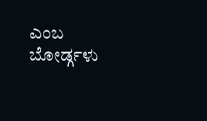ಎಂಬ ಬೋರ್ಡ್ಗಳು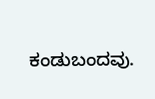ಕಂಡುಬಂದವು.